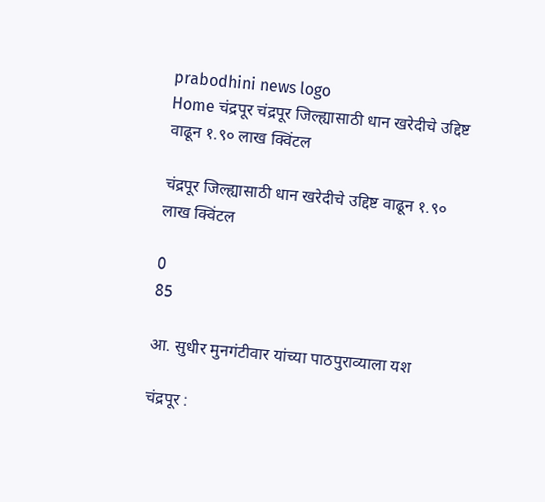prabodhini news logo
Home चंद्रपूर चंद्रपूर जिल्ह्यासाठी धान खरेदीचे उद्दिष्ट वाढून १.९० लाख क्विंटल

चंद्रपूर जिल्ह्यासाठी धान खरेदीचे उद्दिष्ट वाढून १.९० लाख क्विंटल

0
85

आ. सुधीर मुनगंटीवार यांच्या पाठपुराव्याला यश

चंद्रपूर :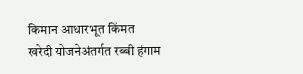किमान आधारभूत किंमत खरेदी योजनेअंतर्गत रब्बी हंगाम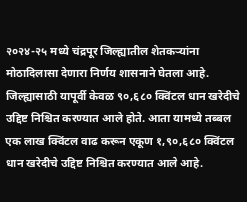२०२४-२५ मध्ये चंद्रपूर जिल्ह्यातील शेतकऱ्यांना मोठादिलासा देणारा निर्णय शासनाने घेतला आहे. जिल्ह्यासाठी यापूर्वी केवळ ९०,६८० क्विंटल धान खरेदीचे उद्दिष्ट निश्चित करण्यात आले होते. आता यामध्ये तब्बल एक लाख क्विंटल वाढ करून एकूण १,९०,६८० क्विंटल धान खरेदीचे उद्दिष्ट निश्चित करण्यात आले आहे.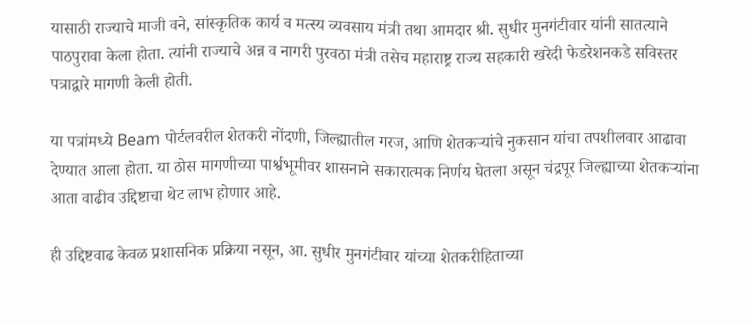यासाठी राज्याचे माजी वने, सांस्कृतिक कार्य व मत्स्य व्यवसाय मंत्री तथा आमदार श्री. सुधीर मुनगंटीवार यांनी सातत्याने पाठपुरावा केला होता. त्यांनी राज्याचे अन्न व नागरी पुरवठा मंत्री तसेच महाराष्ट्र राज्य सहकारी खरेदी फेडरेशनकडे सविस्तर पत्राद्वारे मागणी केली होती.

या पत्रांमध्ये Beam पोर्टलवरील शेतकरी नोंदणी, जिल्ह्यातील गरज, आणि शेतकऱ्यांचे नुकसान यांचा तपशीलवार आढावा देण्यात आला होता. या ठोस मागणीच्या पार्श्वभूमीवर शासनाने सकारात्मक निर्णय घेतला असून चंद्रपूर जिल्ह्याच्या शेतकऱ्यांना आता वाढीव उद्दिष्टाचा थेट लाभ होणार आहे.

ही उद्दिष्टवाढ केवळ प्रशासनिक प्रक्रिया नसून, आ. सुधीर मुनगंटीवार यांच्या शेतकरीहिताच्या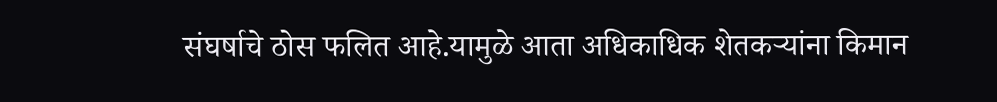संघर्षाचे ठोस फलित आहे.यामुळे आता अधिकाधिक शेतकऱ्यांना किमान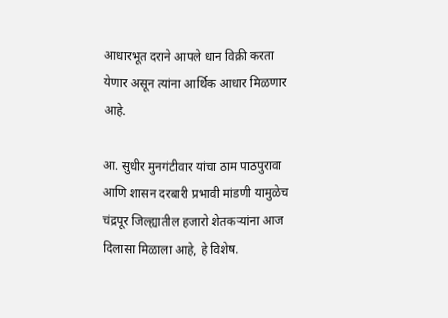आधारभूत दराने आपले धान विक्री करता येणार असून त्यांना आर्थिक आधार मिळणार आहे.

आ. सुधीर मुनगंटीवार यांचा ठाम पाठपुरावा आणि शासन दरबारी प्रभावी मांडणी यामुळेच चंद्रपूर जिल्ह्यातील हजारो शेतकऱ्यांना आज दिलासा मिळाला आहे, हे विशेष.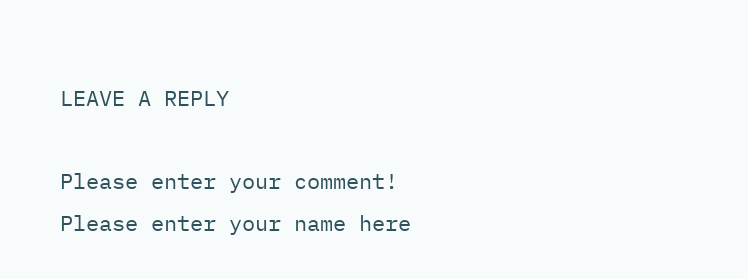LEAVE A REPLY

Please enter your comment!
Please enter your name here